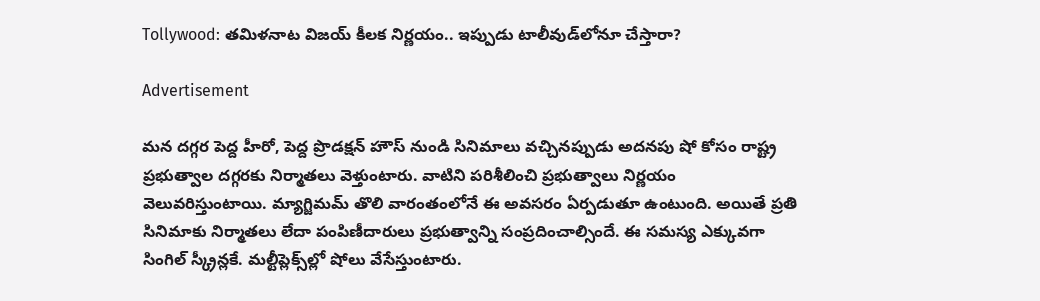Tollywood: తమిళనాట విజయ్‌ కీలక నిర్ణయం.. ఇప్పుడు టాలీవుడ్‌లోనూ చేస్తారా?

Advertisement

మన దగ్గర పెద్ద హీరో, పెద్ద ప్రొడక్షన్‌ హౌస్‌ నుండి సినిమాలు వచ్చినప్పుడు అదనపు షో కోసం రాష్ట్ర ప్రభుత్వాల దగ్గరకు నిర్మాతలు వెళ్తుంటారు. వాటిని పరిశీలించి ప్రభుత్వాలు నిర్ణయం వెలువరిస్తుంటాయి. మ్యాగ్జిమమ్‌ తొలి వారంతంలోనే ఈ అవసరం ఏర్పడుతూ ఉంటుంది. అయితే ప్రతి సినిమాకు నిర్మాతలు లేదా పంపిణీదారులు ప్రభుత్వాన్ని సంప్రదించాల్సిందే. ఈ సమస్య ఎక్కువగా సింగిల్‌ స్క్రీన్లకే. మల్టీప్లెక్స్‌ల్లో షోలు వేసేస్తుంటారు.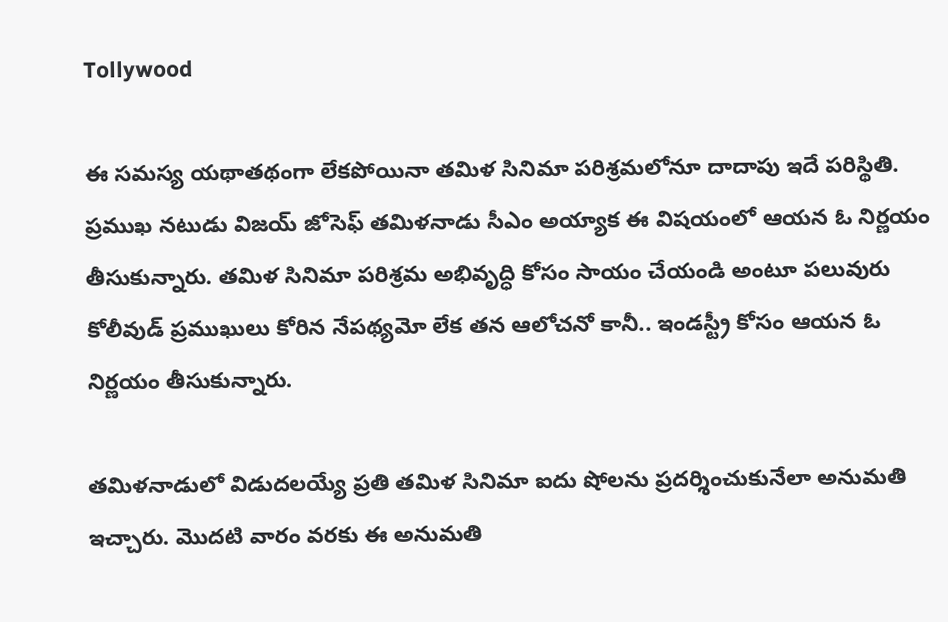Tollywood

ఈ సమస్య యథాతథంగా లేకపోయినా తమిళ సినిమా పరిశ్రమలోనూ దాదాపు ఇదే పరిస్థితి. ప్రముఖ నటుడు విజయ్‌ జోసెఫ్‌ తమిళనాడు సీఎం అయ్యాక ఈ విషయంలో ఆయన ఓ నిర్ణయం తీసుకున్నారు. తమిళ సినిమా పరిశ్రమ అభివృద్ధి కోసం సాయం చేయండి అంటూ పలువురు కోలీవుడ్‌ ప్రముఖులు కోరిన నేపథ్యమో లేక తన ఆలోచనో కానీ.. ఇండస్ట్రీ కోసం ఆయన ఓ నిర్ణయం తీసుకున్నారు.

తమిళనాడులో విడుదలయ్యే ప్రతి తమిళ సినిమా ఐదు షోలను ప్రదర్శించుకునేలా అనుమతి ఇచ్చారు. మొదటి వారం వరకు ఈ అనుమతి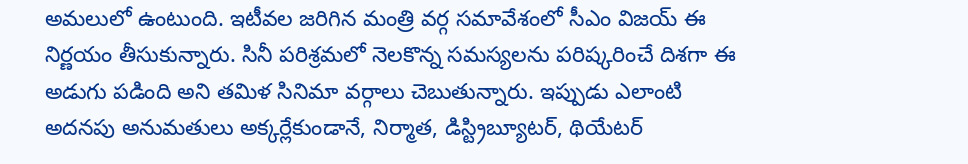అమలులో ఉంటుంది. ఇటీవల జరిగిన మంత్రి వర్గ సమావేశంలో సీఎం విజయ్‌ ఈ నిర్ణయం తీసుకున్నారు. సినీ పరిశ్రమలో నెలకొన్న సమస్యలను పరిష్కరించే దిశగా ఈ అడుగు పడింది అని తమిళ సినిమా వర్గాలు చెబుతున్నారు. ఇప్పుడు ఎలాంటి అదనపు అనుమతులు అక్కర్లేకుండానే, నిర్మాత, డిస్ట్రిబ్యూటర్‌, థియేటర్‌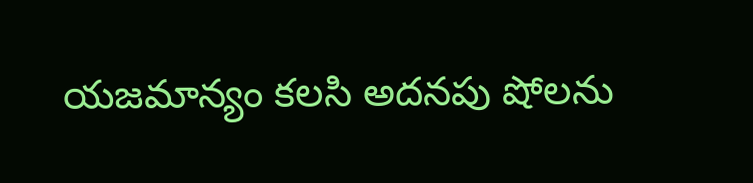యజమాన్యం కలసి అదనపు షోలను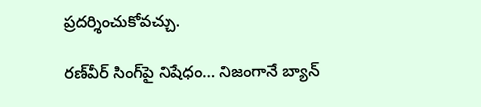ప్రదర్శించుకోవచ్చు.

రణ్‌వీర్‌ సింగ్‌పై నిషేధం… నిజంగానే బ్యాన్‌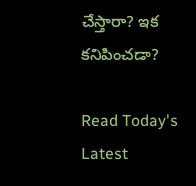చేస్తారా? ఇక కనిపించడా?

Read Today's Latest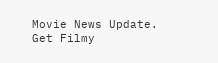Movie News Update. Get Filmy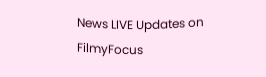News LIVE Updates on FilmyFocus